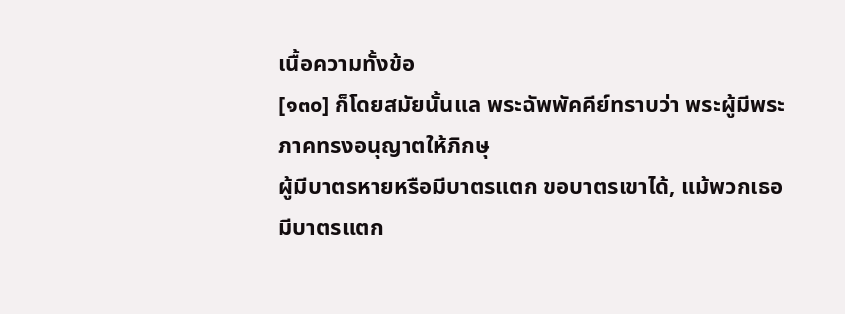เนื้อความทั้งข้อ
[๑๓๐] ก็โดยสมัยนั้นแล พระฉัพพัคคีย์ทราบว่า พระผู้มีพระภาคทรงอนุญาตให้ภิกษุ
ผู้มีบาตรหายหรือมีบาตรแตก ขอบาตรเขาได้, แม้พวกเธอมีบาตรแตก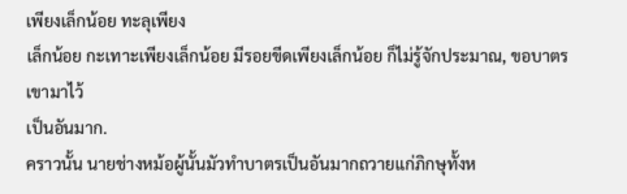เพียงเล็กน้อย ทะลุเพียง
เล็กน้อย กะเทาะเพียงเล็กน้อย มีรอยขีดเพียงเล็กน้อย ก็ไม่รู้จักประมาณ, ขอบาตรเขามาไว้
เป็นอันมาก.
คราวนั้น นายช่างหม้อผู้นั้นมัวทำบาตรเป็นอันมากถวายแก่ภิกษุทั้งห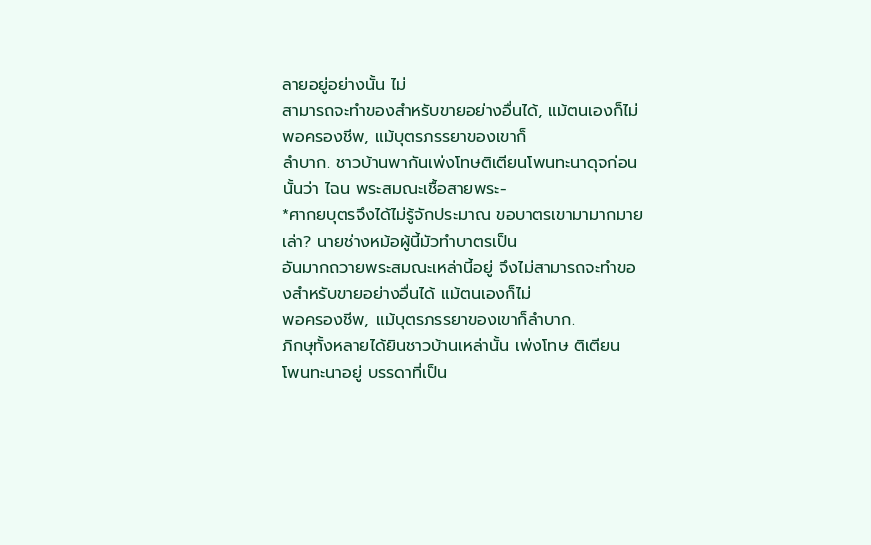ลายอยู่อย่างนั้น ไม่
สามารถจะทำของสำหรับขายอย่างอื่นได้, แม้ตนเองก็ไม่พอครองชีพ, แม้บุตรภรรยาของเขาก็
ลำบาก. ชาวบ้านพากันเพ่งโทษติเตียนโพนทะนาดุจก่อนนั้นว่า ไฉน พระสมณะเชื้อสายพระ-
*ศากยบุตรจึงได้ไม่รู้จักประมาณ ขอบาตรเขามามากมายเล่า? นายช่างหม้อผู้นี้มัวทำบาตรเป็น
อันมากถวายพระสมณะเหล่านี้อยู่ จึงไม่สามารถจะทำของสำหรับขายอย่างอื่นได้ แม้ตนเองก็ไม่
พอครองชีพ, แม้บุตรภรรยาของเขาก็ลำบาก.
ภิกษุทั้งหลายได้ยินชาวบ้านเหล่านั้น เพ่งโทษ ติเตียน โพนทะนาอยู่ บรรดาที่เป็น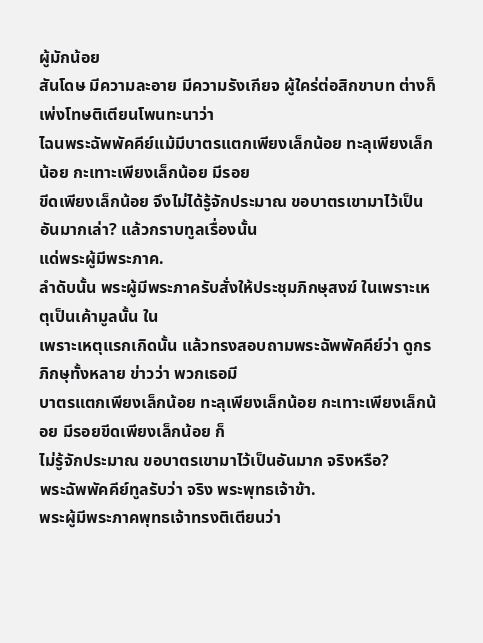ผู้มักน้อย
สันโดษ มีความละอาย มีความรังเกียจ ผู้ใคร่ต่อสิกขาบท ต่างก็เพ่งโทษติเตียนโพนทะนาว่า
ไฉนพระฉัพพัคคีย์แม้มีบาตรแตกเพียงเล็กน้อย ทะลุเพียงเล็กน้อย กะเทาะเพียงเล็กน้อย มีรอย
ขีดเพียงเล็กน้อย จึงไม่ได้รู้จักประมาณ ขอบาตรเขามาไว้เป็นอันมากเล่า? แล้วกราบทูลเรื่องนั้น
แด่พระผู้มีพระภาค.
ลำดับนั้น พระผู้มีพระภาครับสั่งให้ประชุมภิกษุสงฆ์ ในเพราะเหตุเป็นเค้ามูลนั้น ใน
เพราะเหตุแรกเกิดนั้น แล้วทรงสอบถามพระฉัพพัคคีย์ว่า ดูกรภิกษุทั้งหลาย ข่าวว่า พวกเธอมี
บาตรแตกเพียงเล็กน้อย ทะลุเพียงเล็กน้อย กะเทาะเพียงเล็กน้อย มีรอยขีดเพียงเล็กน้อย ก็
ไม่รู้จักประมาณ ขอบาตรเขามาไว้เป็นอันมาก จริงหรือ?
พระฉัพพัคคีย์ทูลรับว่า จริง พระพุทธเจ้าข้า.
พระผู้มีพระภาคพุทธเจ้าทรงติเตียนว่า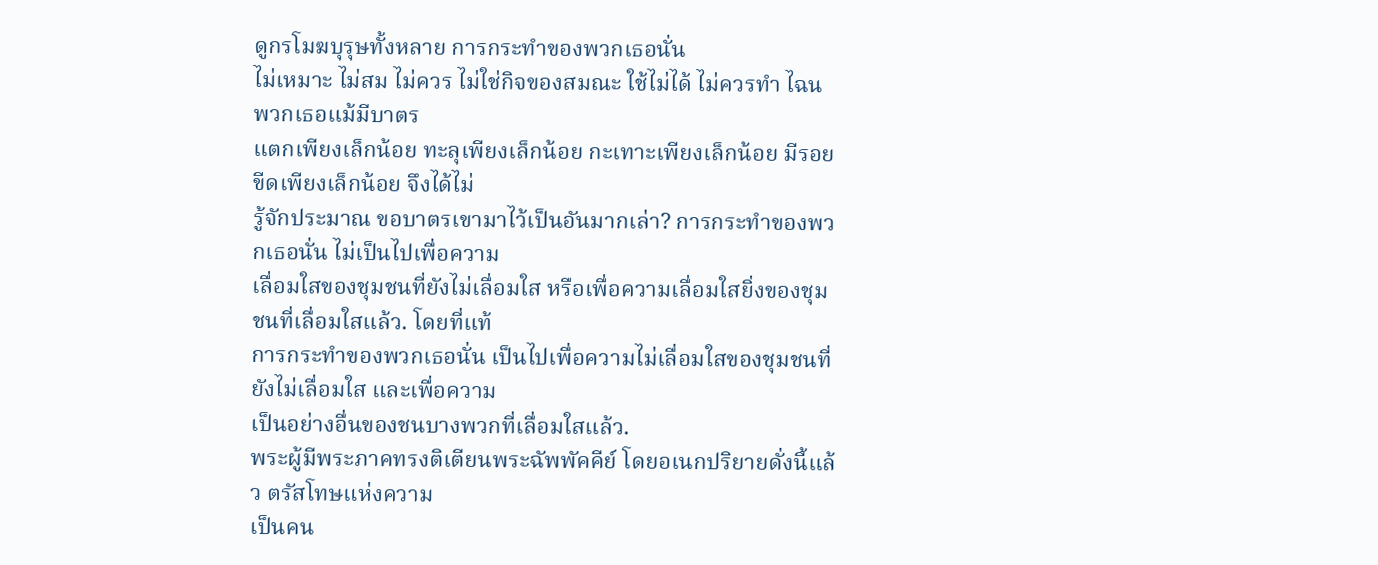ดูกรโมฆบุรุษทั้งหลาย การกระทำของพวกเธอนั่น
ไม่เหมาะ ไม่สม ไม่ควร ไม่ใช่กิจของสมณะ ใช้ไม่ได้ ไม่ควรทำ ไฉน พวกเธอแม้มีบาตร
แตกเพียงเล็กน้อย ทะลุเพียงเล็กน้อย กะเทาะเพียงเล็กน้อย มีรอยขีดเพียงเล็กน้อย จึงได้ไม่
รู้จักประมาณ ขอบาตรเขามาไว้เป็นอันมากเล่า? การกระทำของพวกเธอนั่น ไม่เป็นไปเพื่อความ
เลื่อมใสของชุมชนที่ยังไม่เลื่อมใส หรือเพื่อความเลื่อมใสยิ่งของชุมชนที่เลื่อมใสแล้ว. โดยที่แท้
การกระทำของพวกเธอนั่น เป็นไปเพื่อความไม่เลื่อมใสของชุมชนที่ยังไม่เลื่อมใส และเพื่อความ
เป็นอย่างอื่นของชนบางพวกที่เลื่อมใสแล้ว.
พระผู้มีพระภาคทรงติเตียนพระฉัพพัคคีย์ โดยอเนกปริยายดั่งนี้แล้ว ตรัสโทษแห่งความ
เป็นคน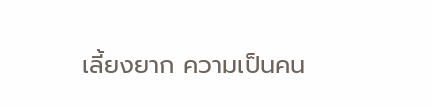เลี้ยงยาก ความเป็นคน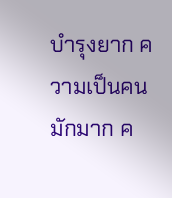บำรุงยาก ความเป็นคนมักมาก ค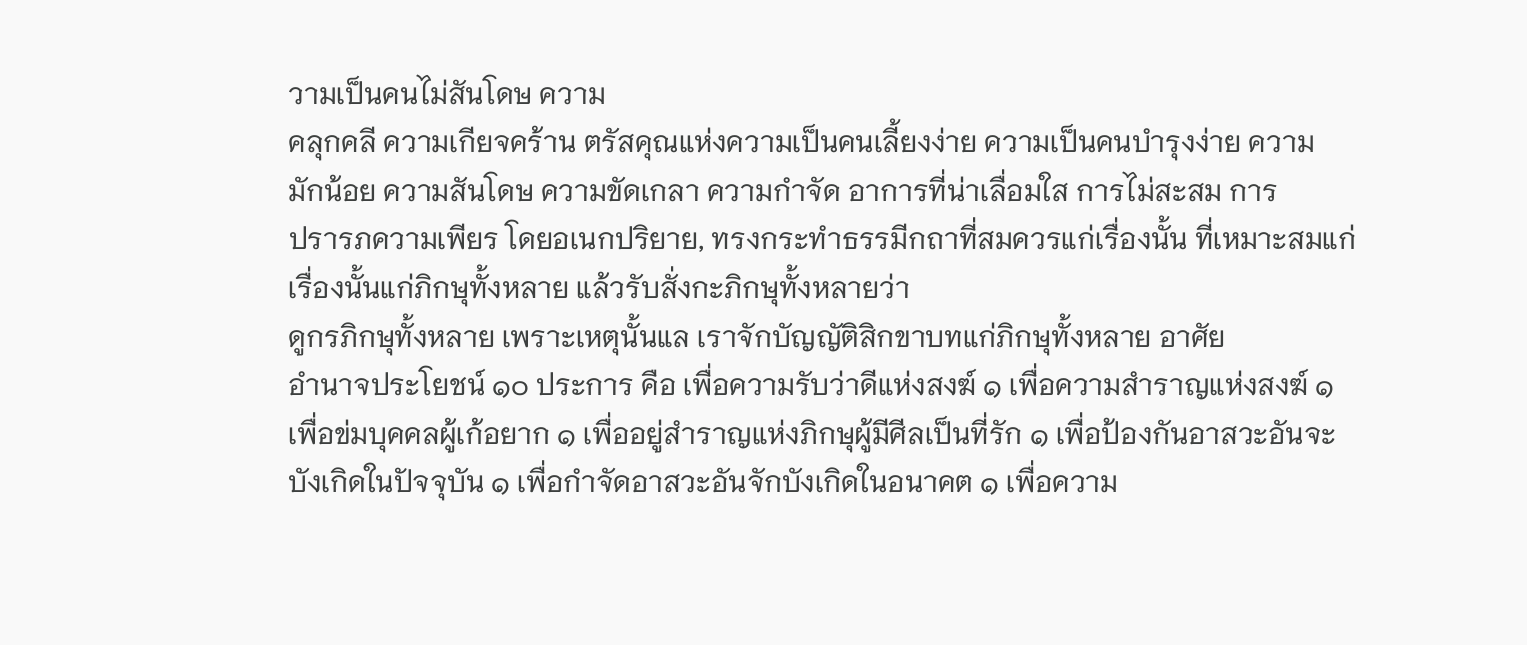วามเป็นคนไม่สันโดษ ความ
คลุกคลี ความเกียจคร้าน ตรัสคุณแห่งความเป็นคนเลี้ยงง่าย ความเป็นคนบำรุงง่าย ความ
มักน้อย ความสันโดษ ความขัดเกลา ความกำจัด อาการที่น่าเลื่อมใส การไม่สะสม การ
ปรารภความเพียร โดยอเนกปริยาย, ทรงกระทำธรรมีกถาที่สมควรแก่เรื่องนั้น ที่เหมาะสมแก่
เรื่องนั้นแก่ภิกษุทั้งหลาย แล้วรับสั่งกะภิกษุทั้งหลายว่า
ดูกรภิกษุทั้งหลาย เพราะเหตุนั้นแล เราจักบัญญัติสิกขาบทแก่ภิกษุทั้งหลาย อาศัย
อำนาจประโยชน์ ๑๐ ประการ คือ เพื่อความรับว่าดีแห่งสงฆ์ ๑ เพื่อความสำราญแห่งสงฆ์ ๑
เพื่อข่มบุคคลผู้เก้อยาก ๑ เพื่ออยู่สำราญแห่งภิกษุผู้มีศีลเป็นที่รัก ๑ เพื่อป้องกันอาสวะอันจะ
บังเกิดในปัจจุบัน ๑ เพื่อกำจัดอาสวะอันจักบังเกิดในอนาคต ๑ เพื่อความ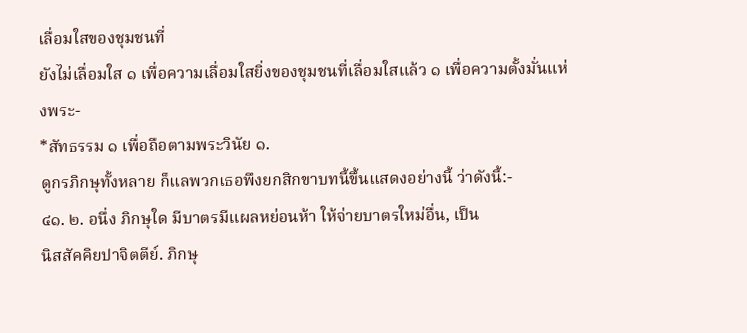เลื่อมใสของชุมชนที่
ยังไม่เลื่อมใส ๑ เพื่อความเลื่อมใสยิ่งของชุมชนที่เลื่อมใสแล้ว ๑ เพื่อความตั้งมั่นแห่งพระ-
*สัทธรรม ๑ เพื่อถือตามพระวินัย ๑.
ดูกรภิกษุทั้งหลาย ก็แลพวกเธอพึงยกสิกขาบทนี้ขึ้นแสดงอย่างนี้ ว่าดังนี้:-
๔๑. ๒. อนึ่ง ภิกษุใด มีบาตรมีแผลหย่อนห้า ให้จ่ายบาตรใหม่อื่น, เป็น
นิสสัคคิยปาจิตตีย์. ภิกษุ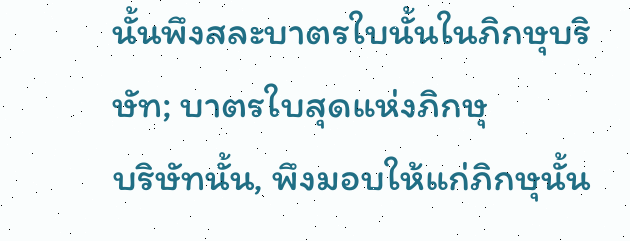นั้นพึงสละบาตรใบนั้นในภิกษุบริษัท; บาตรใบสุดแห่งภิกษุ
บริษัทนั้น, พึงมอบให้แก่ภิกษุนั้น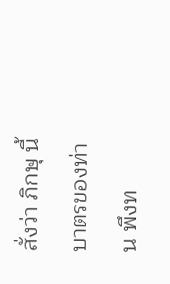สั่งว่า ภิกษุ นี้บาตรของท่าน พึงท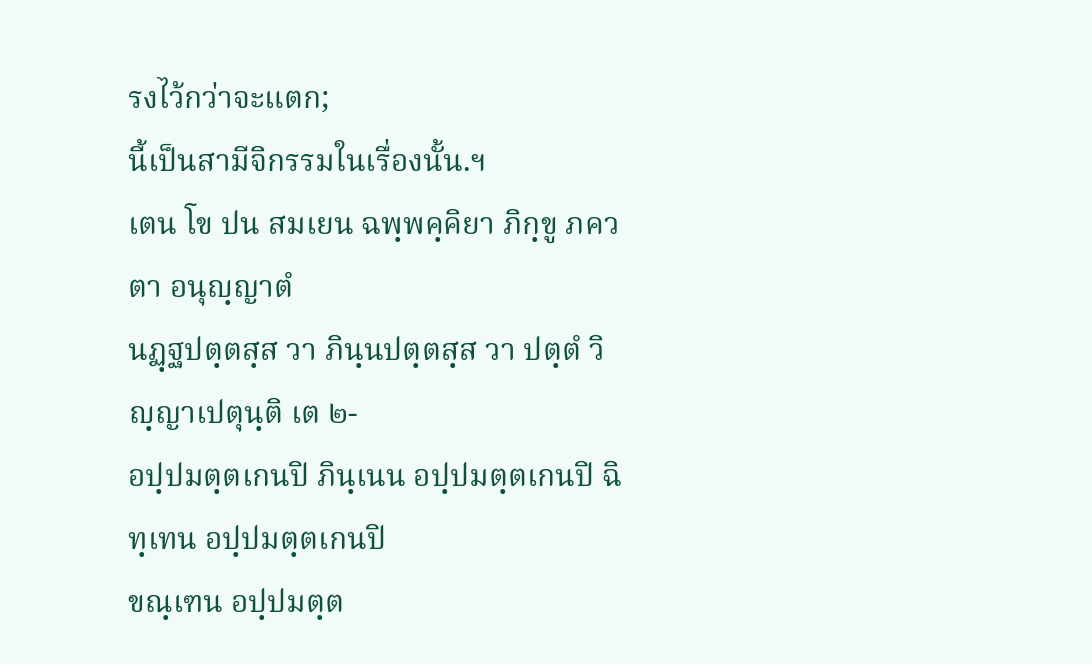รงไว้กว่าจะแตก;
นี้เป็นสามีจิกรรมในเรื่องนั้น.ฯ
เตน โข ปน สมเยน ฉพฺพคฺคิยา ภิกฺขู ภควตา อนุญฺญาตํ
นฏฺฐปตฺตสฺส วา ภินฺนปตฺตสฺส วา ปตฺตํ วิญฺญาเปตุนฺติ เต ๒-
อปฺปมตฺตเกนปิ ภินฺเนน อปฺปมตฺตเกนปิ ฉิทฺเทน อปฺปมตฺตเกนปิ
ขณฺเฑน อปฺปมตฺต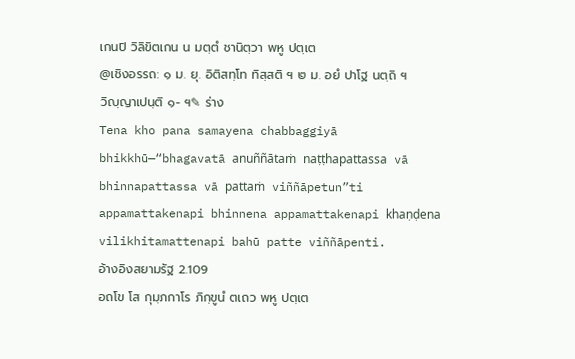เกนปิ วิลิขิตเกน น มตฺตํ ชานิตฺวา พหู ปตฺเต
@เชิงอรรถ: ๑ ม. ยุ. อิติสทฺโท ทิสฺสติ ฯ ๒ ม. อยํ ปาโฐ นตฺถิ ฯ
วิญฺญาเปนฺติ ๑- ฯ✎ ร่าง
Tena kho pana samayena chabbaggiyā bhikkhū—“bhagavatā anuññātaṁ naṭṭhapattassa vā bhinnapattassa vā pattaṁ viññāpetun”ti appamattakenapi bhinnena appamattakenapi khaṇḍena vilikhitamattenapi bahū patte viññāpenti.
อ้างอิงสยามรัฐ 2.109
อถโข โส กุมฺภกาโร ภิกฺขูนํ ตเถว พหู ปตฺเต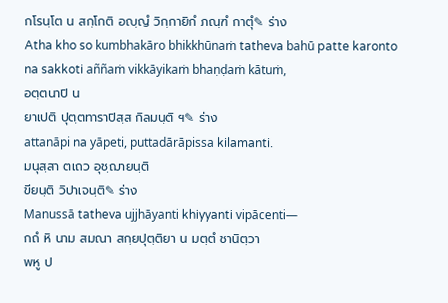กโรนฺโต น สกฺโกติ อญฺญํ วิกฺกายิกํ ภณฺฑํ กาตุํ✎ ร่าง
Atha kho so kumbhakāro bhikkhūnaṁ tatheva bahū patte karonto na sakkoti aññaṁ vikkāyikaṁ bhaṇḍaṁ kātuṁ,
อตฺตนาปิ น
ยาเปติ ปุตฺตทาราปิสฺส กิลมนฺติ ฯ✎ ร่าง
attanāpi na yāpeti, puttadārāpissa kilamanti.
มนุสฺสา ตเถว อุชฺฌายนฺติ
ขียนฺติ วิปาเจนฺติ✎ ร่าง
Manussā tatheva ujjhāyanti khiyyanti vipācenti—
กถํ หิ นาม สมณา สกฺยปุตฺติยา น มตฺตํ ชานิตฺวา
พหู ป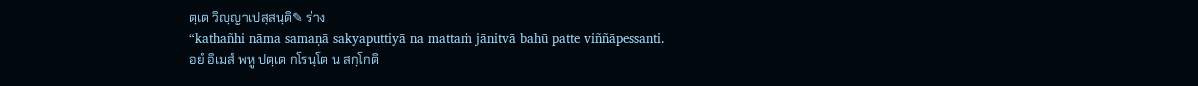ตฺเต วิญฺญาเปสฺสนฺติ✎ ร่าง
“kathañhi nāma samaṇā sakyaputtiyā na mattaṁ jānitvā bahū patte viññāpessanti.
อยํ อิเมสํ พหู ปตฺเต กโรนฺโต น สกฺโกติ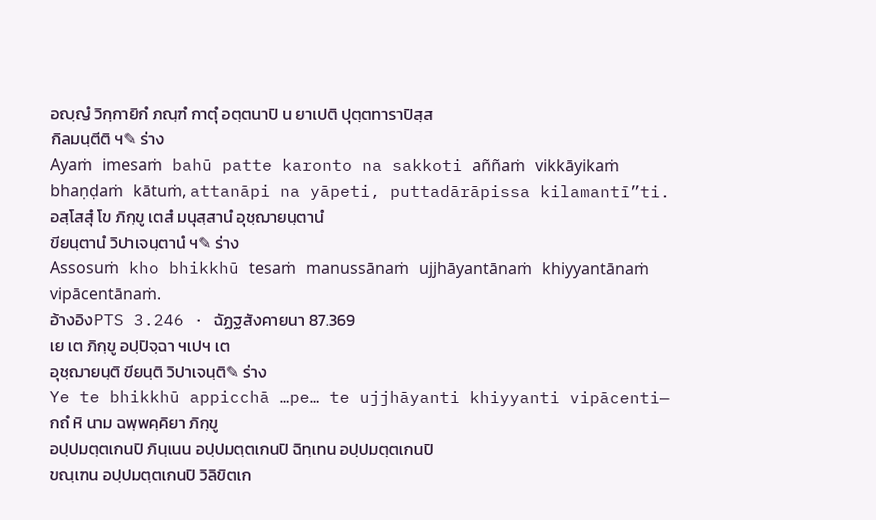อญฺญํ วิกฺกายิกํ ภณฺฑํ กาตุํ อตฺตนาปิ น ยาเปติ ปุตฺตทาราปิสฺส
กิลมนฺตีติ ฯ✎ ร่าง
Ayaṁ imesaṁ bahū patte karonto na sakkoti aññaṁ vikkāyikaṁ bhaṇḍaṁ kātuṁ, attanāpi na yāpeti, puttadārāpissa kilamantī”ti.
อสฺโสสุํ โข ภิกฺขู เตสํ มนุสฺสานํ อุชฺฌายนฺตานํ
ขียนฺตานํ วิปาเจนฺตานํ ฯ✎ ร่าง
Assosuṁ kho bhikkhū tesaṁ manussānaṁ ujjhāyantānaṁ khiyyantānaṁ vipācentānaṁ.
อ้างอิงPTS 3.246 · ฉัฏฐสังคายนา 87.369
เย เต ภิกฺขู อปฺปิจฺฉา ฯเปฯ เต
อุชฺฌายนฺติ ขียนฺติ วิปาเจนฺติ✎ ร่าง
Ye te bhikkhū appicchā …pe… te ujjhāyanti khiyyanti vipācenti—
กถํ หิ นาม ฉพฺพคฺคิยา ภิกฺขู
อปฺปมตฺตเกนปิ ภินฺเนน อปฺปมตฺตเกนปิ ฉิทฺเทน อปฺปมตฺตเกนปิ
ขณฺเฑน อปฺปมตฺตเกนปิ วิลิขิตเก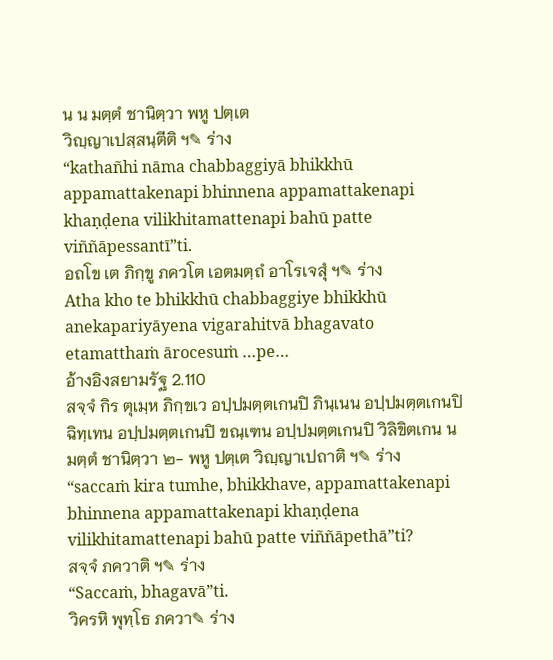น น มตฺตํ ชานิตฺวา พหู ปตฺเต
วิญฺญาเปสฺสนฺตีติ ฯ✎ ร่าง
“kathañhi nāma chabbaggiyā bhikkhū appamattakenapi bhinnena appamattakenapi khaṇḍena vilikhitamattenapi bahū patte viññāpessantī”ti.
อถโข เต ภิกฺขู ภควโต เอตมตฺถํ อาโรเจสุํ ฯ✎ ร่าง
Atha kho te bhikkhū chabbaggiye bhikkhū anekapariyāyena vigarahitvā bhagavato etamatthaṁ ārocesuṁ …pe…
อ้างอิงสยามรัฐ 2.110
สจฺจํ กิร ตุเมฺห ภิกฺขเว อปฺปมตฺตเกนปิ ภินฺเนน อปฺปมตฺตเกนปิ
ฉิทฺเทน อปฺปมตฺตเกนปิ ขณฺเฑน อปฺปมตฺตเกนปิ วิลิขิตเกน น
มตฺตํ ชานิตฺวา ๒- พหู ปตฺเต วิญฺญาเปถาติ ฯ✎ ร่าง
“saccaṁ kira tumhe, bhikkhave, appamattakenapi bhinnena appamattakenapi khaṇḍena vilikhitamattenapi bahū patte viññāpethā”ti?
สจฺจํ ภควาติ ฯ✎ ร่าง
“Saccaṁ, bhagavā”ti.
วิครหิ พุทฺโธ ภควา✎ ร่าง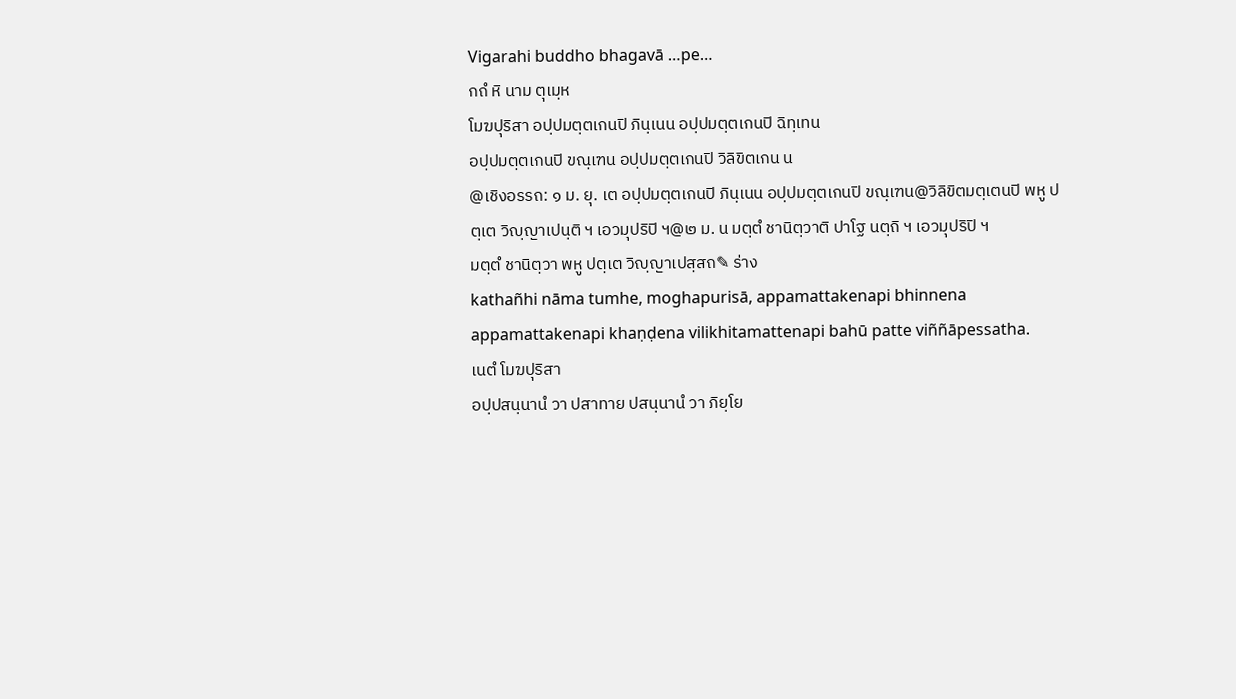Vigarahi buddho bhagavā …pe…
กถํ หิ นาม ตุเมฺห
โมฆปุริสา อปฺปมตฺตเกนปิ ภินฺเนน อปฺปมตฺตเกนปิ ฉิทฺเทน
อปฺปมตฺตเกนปิ ขณฺเฑน อปฺปมตฺตเกนปิ วิลิขิตเกน น
@เชิงอรรถ: ๑ ม. ยุ. เต อปฺปมตฺตเกนปิ ภินฺเนน อปฺปมตฺตเกนปิ ขณฺเฑน@วิลิขิตมตฺเตนปิ พหู ปตฺเต วิญฺญาเปนฺติ ฯ เอวมุปริปิ ฯ@๒ ม. น มตฺตํ ชานิตฺวาติ ปาโฐ นตฺถิ ฯ เอวมุปริปิ ฯ
มตฺตํ ชานิตฺวา พหู ปตฺเต วิญฺญาเปสฺสถ✎ ร่าง
kathañhi nāma tumhe, moghapurisā, appamattakenapi bhinnena appamattakenapi khaṇḍena vilikhitamattenapi bahū patte viññāpessatha.
เนตํ โมฆปุริสา
อปฺปสนฺนานํ วา ปสาทาย ปสนฺนานํ วา ภิยฺโย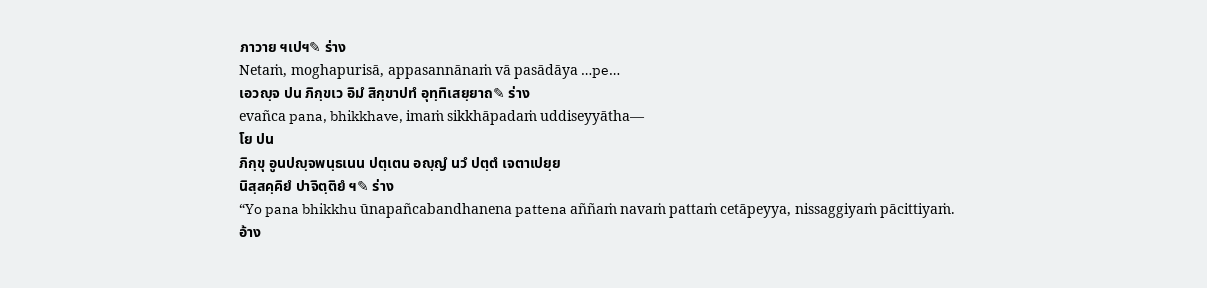ภาวาย ฯเปฯ✎ ร่าง
Netaṁ, moghapurisā, appasannānaṁ vā pasādāya …pe…
เอวญฺจ ปน ภิกฺขเว อิมํ สิกฺขาปทํ อุทฺทิเสยฺยาถ✎ ร่าง
evañca pana, bhikkhave, imaṁ sikkhāpadaṁ uddiseyyātha—
โย ปน
ภิกฺขุ อูนปญฺจพนฺธเนน ปตฺเตน อญฺญํ นวํ ปตฺตํ เจตาเปยฺย
นิสฺสคฺคิยํ ปาจิตฺติยํ ฯ✎ ร่าง
“Yo pana bhikkhu ūnapañcabandhanena pattena aññaṁ navaṁ pattaṁ cetāpeyya, nissaggiyaṁ pācittiyaṁ.
อ้าง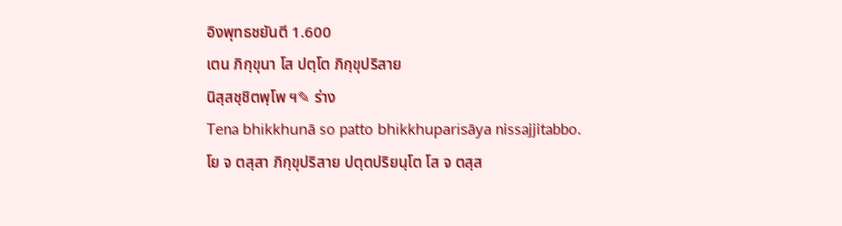อิงพุทธชยันตี 1.600
เตน ภิกฺขุนา โส ปตฺโต ภิกฺขุปริสาย
นิสฺสชฺชิตพฺโพ ฯ✎ ร่าง
Tena bhikkhunā so patto bhikkhuparisāya nissajjitabbo.
โย จ ตสฺสา ภิกฺขุปริสาย ปตฺตปริยนฺโต โส จ ตสฺส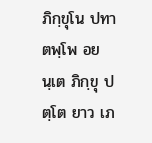ภิกฺขุโน ปทาตพฺโพ อยนฺเต ภิกฺขุ ปตฺโต ยาว เภ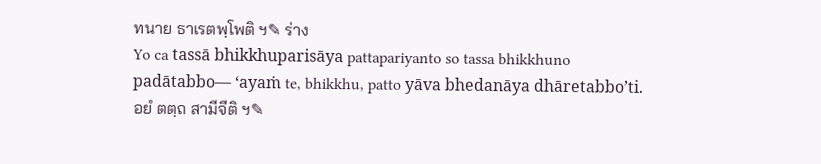ทนาย ธาเรตพฺโพติ ฯ✎ ร่าง
Yo ca tassā bhikkhuparisāya pattapariyanto so tassa bhikkhuno padātabbo— ‘ayaṁ te, bhikkhu, patto yāva bhedanāya dhāretabbo’ti.
อยํ ตตฺถ สามีจีติ ฯ✎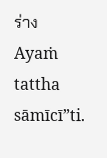ร่าง
Ayaṁ tattha sāmīcī”ti.